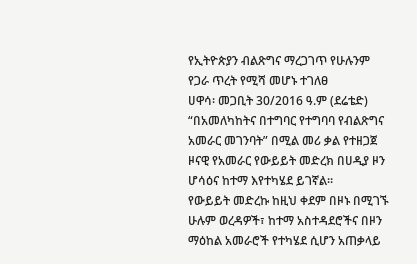የኢትዮጵያን ብልጽግና ማረጋገጥ የሁሉንም የጋራ ጥረት የሚሻ መሆኑ ተገለፀ
ሀዋሳ፡ መጋቢት 30/2016 ዓ.ም (ደሬቴድ) “በአመለካከትና በተግባር የተግባባ የብልጽግና አመራር መገንባት” በሚል መሪ ቃል የተዘጋጀ ዞናዊ የአመራር የውይይት መድረክ በሀዲያ ዞን ሆሳዕና ከተማ እየተካሄደ ይገኛል።
የውይይት መድረኩ ከዚህ ቀደም በዞኑ በሚገኙ ሁሉም ወረዳዎች፣ ከተማ አስተዳደሮችና በዞን ማዕከል አመራሮች የተካሄደ ሲሆን አጠቃላይ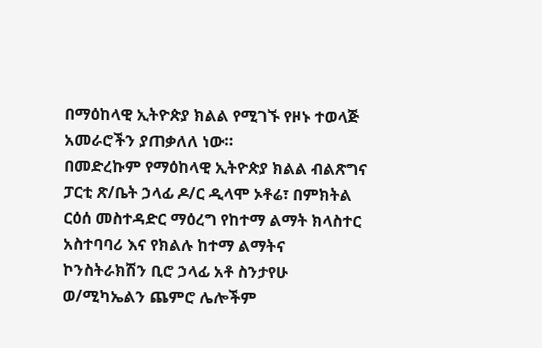በማዕከላዊ ኢትዮጵያ ክልል የሚገኙ የዞኑ ተወላጅ አመራሮችን ያጠቃለለ ነው።
በመድረኩም የማዕከላዊ ኢትዮጵያ ክልል ብልጽግና ፓርቲ ጽ/ቤት ኃላፊ ዶ/ር ዲላሞ ኦቶሬ፣ በምክትል ርዕሰ መስተዳድር ማዕረግ የከተማ ልማት ክላስተር አስተባባሪ እና የክልሉ ከተማ ልማትና ኮንስትራክሽን ቢሮ ኃላፊ አቶ ስንታየሁ ወ/ሚካኤልን ጨምሮ ሌሎችም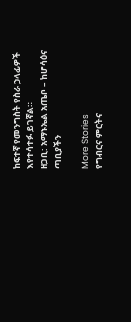ከፍተኛ የመንግስት የስራ ኃላፊዎች እየተሳተፉ ይገኛል።
ዘጋቢ: አማኑኤል አጤቦ – ከሆሳዕና ጣቢያችን

More Stories
የግብርና ምርትና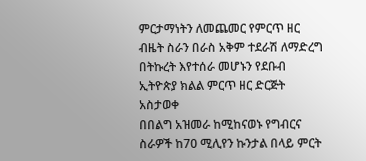ምርታማነትን ለመጨመር የምርጥ ዘር ብዜት ስራን በራስ አቅም ተደራሽ ለማድረግ በትኩረት እየተሰራ መሆኑን የደቡብ ኢትዮጵያ ክልል ምርጥ ዘር ድርጅት አስታወቀ
በበልግ አዝመራ ከሚከናወኑ የግብርና ስራዎች ከ70 ሚሊየን ኩንታል በላይ ምርት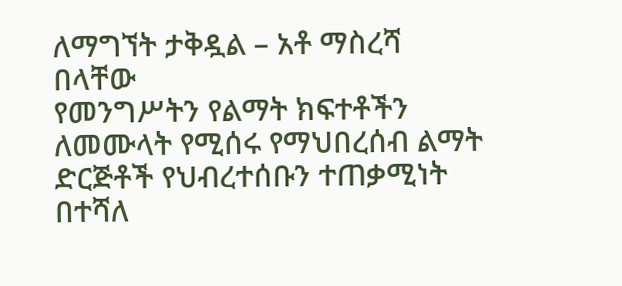ለማግኘት ታቅዷል – አቶ ማስረሻ በላቸው
የመንግሥትን የልማት ክፍተቶችን ለመሙላት የሚሰሩ የማህበረሰብ ልማት ድርጅቶች የህብረተሰቡን ተጠቃሚነት በተሻለ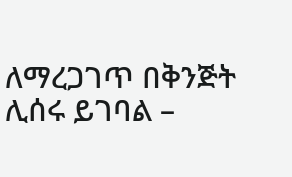ለማረጋገጥ በቅንጅት ሊሰሩ ይገባል –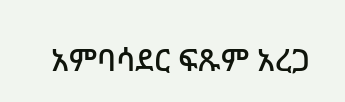አምባሳደር ፍጹም አረጋ